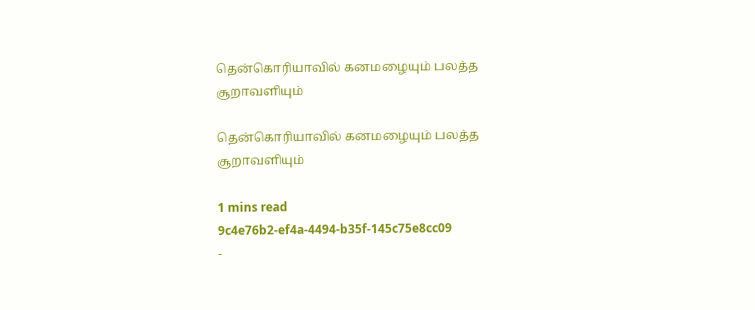தென்கொரியாவில் கனமழையும் பலத்த சூறாவளியும்

தென்கொரியாவில் கனமழையும் பலத்த சூறாவளியும்

1 mins read
9c4e76b2-ef4a-4494-b35f-145c75e8cc09
-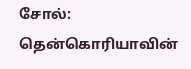சோல்: தென்கொரியாவின்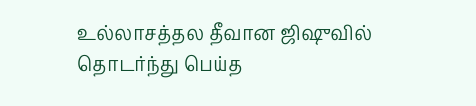உல்லாசத்தல தீவான ஜி‌ஷுவில் தொடர்ந்து பெய்த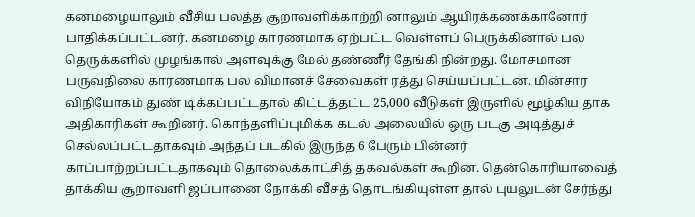கனமழையாலும் வீசிய பலத்த சூறாவளிக்காற்றி னாலும் ஆயிரக்கணக்கானோர் பாதிக்கப்பட்டனர். கனமழை காரணமாக ஏற்பட்ட வெள்ளப் பெருக்கினால் பல தெருக்களில் முழங்கால் அளவுக்கு மேல் தண்ணீர் தேங்கி நின்றது. மோசமான பருவநிலை காரணமாக பல விமானச் சேவைகள் ரத்து செய்யப்பட்டன. மின்சார விநியோகம் துண் டிக்கப்பட்டதால் கிட்டத்தட்ட 25,000 வீடுகள் இருளில் மூழ்கிய தாக அதிகாரிகள் கூறினர். கொந்தளிப்புமிக்க கடல் அலையில் ஒரு படகு அடித்துச் செல்லப்பட்டதாகவும் அந்தப் படகில் இருந்த 6 பேரும் பின்னர் காப்பாற்றப்பட்டதாகவும் தொலைக்காட்சித் தகவல்கள் கூறின. தென்கொரியாவைத் தாக்கிய சூறாவளி ஜப்பானை நோக்கி வீசத் தொடங்கியுள்ள தால் புயலுடன் சேர்ந்து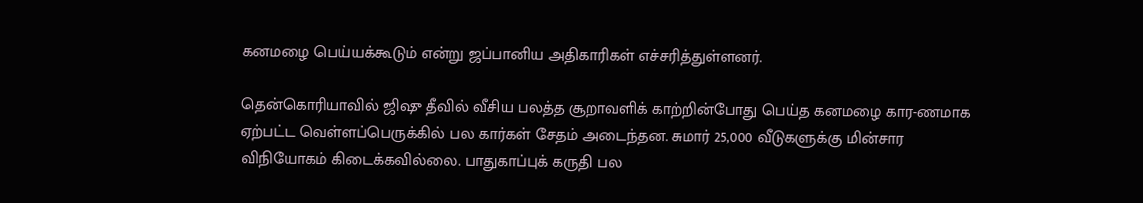கனமழை பெய்யக்கூடும் என்று ஜப்பானிய அதிகாரிகள் எச்சரித்துள்ளனர்.

தென்கொரியாவில் ஜி‌ஷு தீவில் வீசிய பலத்த சூறாவளிக் காற்றின்போது பெய்த கனமழை கார-ணமாக ஏற்பட்ட வெள்ளப்பெருக்கில் பல கார்கள் சேதம் அடைந்தன. சுமார் 25,000 வீடுகளுக்கு மின்சார விநியோகம் கிடைக்கவில்லை. பாதுகாப்புக் கருதி பல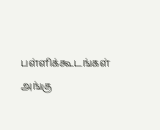பள்ளிக்கூடங்கள் அங்கு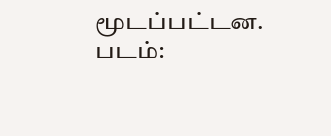மூடப்பட்டன. படம்: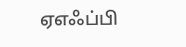ஏஎஃப்பி